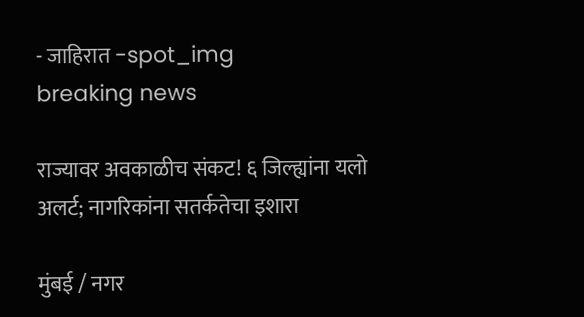- जाहिरात -spot_img
breaking news

राज्यावर अवकाळीच संकट! ६ जिल्ह्यांना यलो अलर्ट; नागरिकांना सतर्कतेचा इशारा

मुंबई / नगर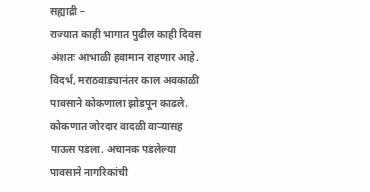सह्याद्री –
राज्यात काही भागात पुढील काही दिवस अंशतः आभाळी हवामान राहणार आहे. विदर्भ, मराठवाड्यानंतर काल अवकाळी पावसाने कोकणाला झोडपून काढले. कोकणात जोरदार वादळी वाऱ्यासह पाऊस पडला. अचानक पडलेल्या पावसाने नागरिकांची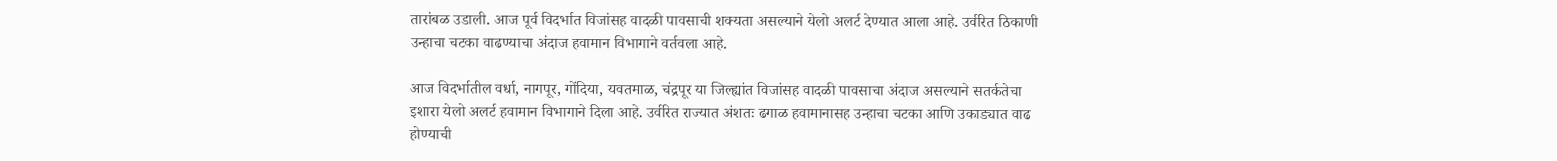तारांबळ उडाली. आज पूर्व विदर्भात विजांसह वादळी पावसाची शक्यता असल्याने येलो अलर्ट देण्यात आला आहे. उर्वरित ठिकाणी उन्हाचा चटका वाढण्याचा अंदाज हवामान विभागाने वर्तवला आहे.

आज विदर्भातील वर्धा, नागपूर, गोंदिया, यवतमाळ, चंद्रपूर या जिल्ह्यांत विजांसह वादळी पावसाचा अंदाज असल्याने सतर्कतेचा इशारा येलो अलर्ट हवामान विभागाने दिला आहे. उर्वरित राज्यात अंशतः ढगाळ हवामानासह उन्हाचा चटका आणि उकाड्यात वाढ होण्याची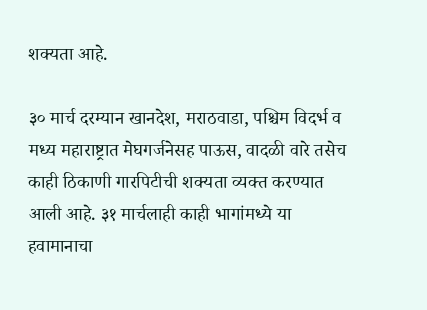शक्यता आहे.

३० मार्च दरम्यान खानदेश, मराठवाडा, पश्चिम विदर्भ व मध्य महाराष्ट्रात मेघगर्जनेसह पाऊस, वादळी वारे तसेच काही ठिकाणी गारपिटीची शक्यता व्यक्त करण्यात आली आहे. ३१ मार्चलाही काही भागांमध्ये या हवामानाचा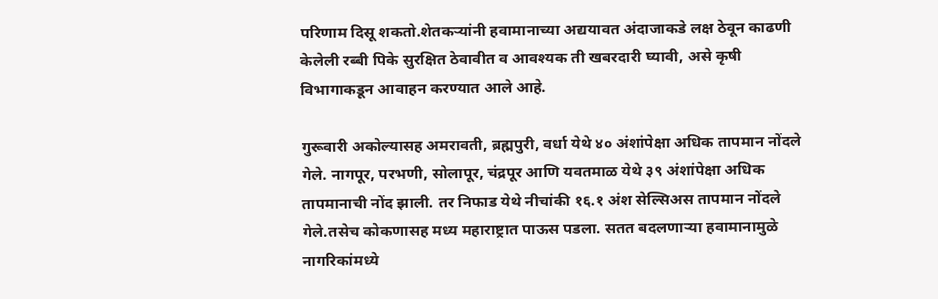परिणाम दिसू शकतो.शेतकऱ्यांनी हवामानाच्या अद्ययावत अंदाजाकडे लक्ष ठेवून काढणी केलेली रब्बी पिके सुरक्षित ठेवावीत व आवश्यक ती खबरदारी घ्यावी, असे कृषी विभागाकडून आवाहन करण्यात आले आहे.

गुरूवारी अकोल्यासह अमरावती, ब्रह्मपुरी, वर्धा येथे ४० अंशांपेक्षा अधिक तापमान नोंदले गेले. नागपूर, परभणी, सोलापूर, चंद्रपूर आणि यवतमाळ येथे ३९ अंशांपेक्षा अधिक तापमानाची नोंद झाली. तर निफाड येथे नीचांकी १६.१ अंश सेल्सिअस तापमान नोंदले गेले.तसेच कोकणासह मध्य महाराष्ट्रात पाऊस पडला. सतत बदलणाऱ्या हवामानामुळे नागरिकांमध्ये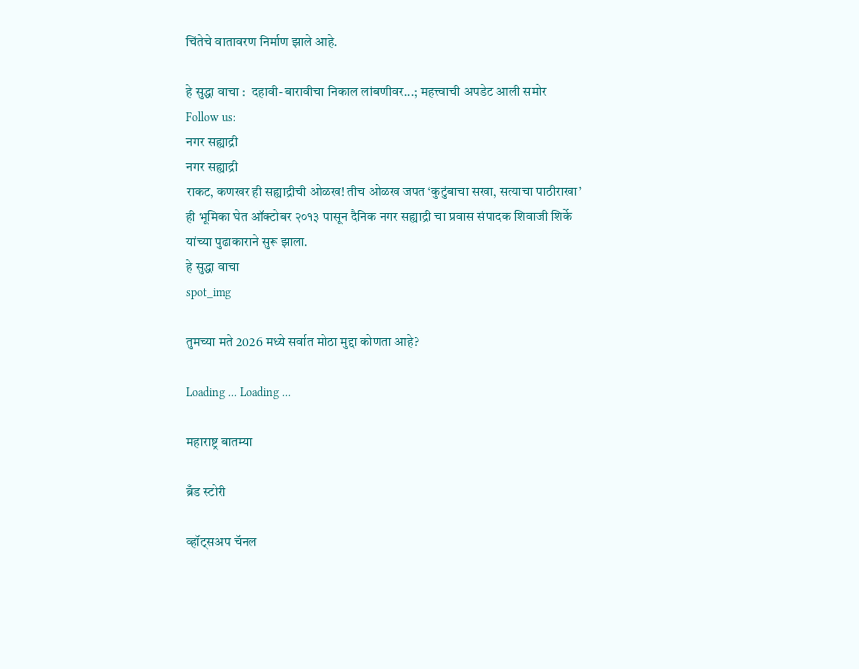चिंतेचे वातावरण निर्माण झाले आहे.

हे सुद्धा वाचा :  दहावी-बारावीचा निकाल लांबणीवर...; महत्त्वाची अपडेट आली समोर
Follow us:
नगर सह्याद्री
नगर सह्याद्री
राकट, कणखर ही सह्याद्रीची ओळख! तीच ओळख जपत ‘कुटुंबाचा सखा, सत्याचा पाठीराखा’ ही भूमिका घेत ऑक्टोबर २०१३ पासून दैनिक नगर सह्याद्री चा प्रवास संपादक शिवाजी शिर्के यांच्या पुढाकाराने सुरू झाला.
हे सुद्धा वाचा
spot_img

तुमच्या मते 2026 मध्ये सर्वात मोठा मुद्दा कोणता आहे?

Loading ... Loading ...

महाराष्ट्र बातम्या

ब्रँड स्टोरी

व्हॉट्सअप चॅनल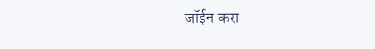जॉईन करा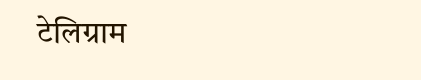टेलिग्राम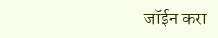जॉईन करा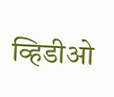व्हिडीओ